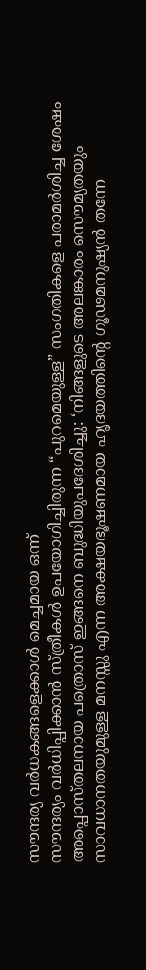സൗന്ദര്യ വർധകങ്ങളെക്കാൾ മെച്ചമായ ഒന്ന്
സൗന്ദര്യം വർധിപ്പിക്കാൻ സ്ത്രീകൾ ഉപയോഗിച്ചിരുന്ന “പുറമെയുള്ള” സംഗതികളെ പരാമർശിച്ച ശേഷം അപ്പൊസ്തലനായ പത്രൊസ് ഇങ്ങനെ ബുദ്ധിയുപദേശിച്ചു: ‘നിങ്ങളുടെ അലങ്കാരം സൌമ്യതയും സാവധാനതയുമുള്ള മനസ്സു എന്ന അക്ഷയഭൂഷണമായ ഹൃദയത്തിന്റെ ഗൂഢമനുഷ്യൻ തന്നേ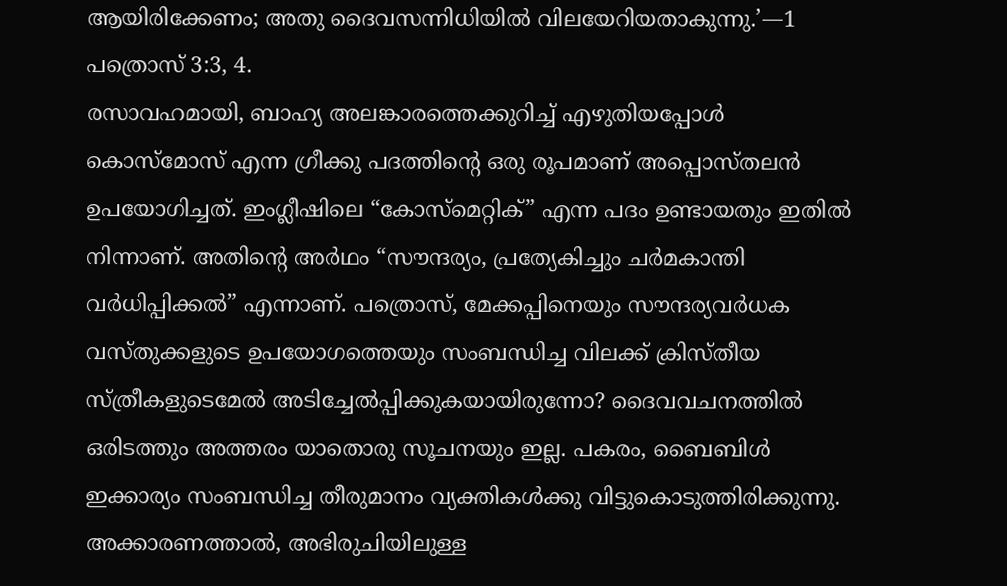ആയിരിക്കേണം; അതു ദൈവസന്നിധിയിൽ വിലയേറിയതാകുന്നു.’—1 പത്രൊസ് 3:3, 4.
രസാവഹമായി, ബാഹ്യ അലങ്കാരത്തെക്കുറിച്ച് എഴുതിയപ്പോൾ കൊസ്മോസ് എന്ന ഗ്രീക്കു പദത്തിന്റെ ഒരു രൂപമാണ് അപ്പൊസ്തലൻ ഉപയോഗിച്ചത്. ഇംഗ്ലീഷിലെ “കോസ്മെറ്റിക്” എന്ന പദം ഉണ്ടായതും ഇതിൽ നിന്നാണ്. അതിന്റെ അർഥം “സൗന്ദര്യം, പ്രത്യേകിച്ചും ചർമകാന്തി വർധിപ്പിക്കൽ” എന്നാണ്. പത്രൊസ്, മേക്കപ്പിനെയും സൗന്ദര്യവർധക വസ്തുക്കളുടെ ഉപയോഗത്തെയും സംബന്ധിച്ച വിലക്ക് ക്രിസ്തീയ സ്ത്രീകളുടെമേൽ അടിച്ചേൽപ്പിക്കുകയായിരുന്നോ? ദൈവവചനത്തിൽ ഒരിടത്തും അത്തരം യാതൊരു സൂചനയും ഇല്ല. പകരം, ബൈബിൾ ഇക്കാര്യം സംബന്ധിച്ച തീരുമാനം വ്യക്തികൾക്കു വിട്ടുകൊടുത്തിരിക്കുന്നു. അക്കാരണത്താൽ, അഭിരുചിയിലുള്ള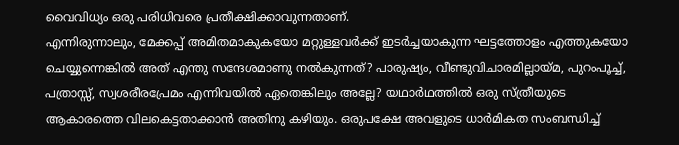വൈവിധ്യം ഒരു പരിധിവരെ പ്രതീക്ഷിക്കാവുന്നതാണ്.
എന്നിരുന്നാലും, മേക്കപ്പ് അമിതമാകുകയോ മറ്റുള്ളവർക്ക് ഇടർച്ചയാകുന്ന ഘട്ടത്തോളം എത്തുകയോ ചെയ്യുന്നെങ്കിൽ അത് എന്തു സന്ദേശമാണു നൽകുന്നത്? പാരുഷ്യം, വീണ്ടുവിചാരമില്ലായ്മ, പുറംപൂച്ച്, പത്രാസ്സ്, സ്വശരീരപ്രേമം എന്നിവയിൽ ഏതെങ്കിലും അല്ലേ? യഥാർഥത്തിൽ ഒരു സ്ത്രീയുടെ ആകാരത്തെ വിലകെട്ടതാക്കാൻ അതിനു കഴിയും. ഒരുപക്ഷേ അവളുടെ ധാർമികത സംബന്ധിച്ച്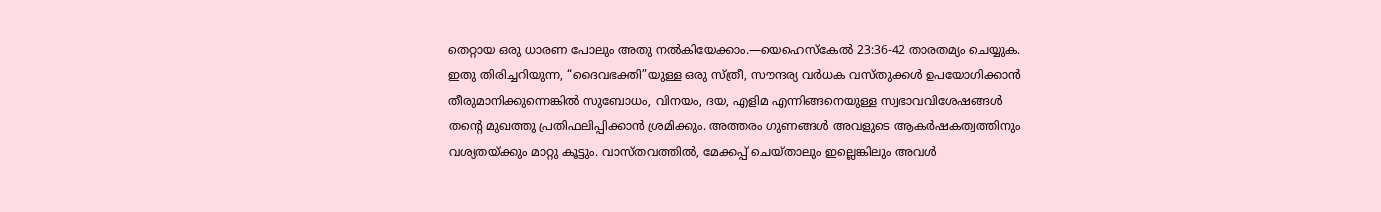തെറ്റായ ഒരു ധാരണ പോലും അതു നൽകിയേക്കാം.—യെഹെസ്കേൽ 23:36-42 താരതമ്യം ചെയ്യുക.
ഇതു തിരിച്ചറിയുന്ന, “ദൈവഭക്തി”യുള്ള ഒരു സ്ത്രീ, സൗന്ദര്യ വർധക വസ്തുക്കൾ ഉപയോഗിക്കാൻ തീരുമാനിക്കുന്നെങ്കിൽ സുബോധം, വിനയം, ദയ, എളിമ എന്നിങ്ങനെയുള്ള സ്വഭാവവിശേഷങ്ങൾ തന്റെ മുഖത്തു പ്രതിഫലിപ്പിക്കാൻ ശ്രമിക്കും. അത്തരം ഗുണങ്ങൾ അവളുടെ ആകർഷകത്വത്തിനും വശ്യതയ്ക്കും മാറ്റു കൂട്ടും. വാസ്തവത്തിൽ, മേക്കപ്പ് ചെയ്താലും ഇല്ലെങ്കിലും അവൾ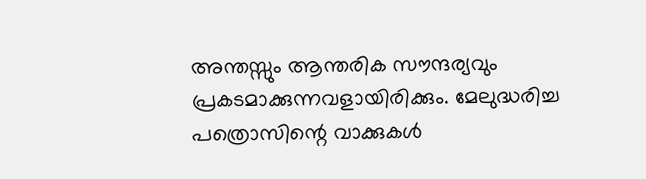അന്തസ്സും ആന്തരിക സൗന്ദര്യവും പ്രകടമാക്കുന്നവളായിരിക്കും. മേലുദ്ധരിച്ച പത്രൊസിന്റെ വാക്കുകൾ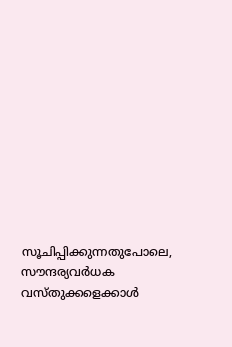സൂചിപ്പിക്കുന്നതുപോലെ, സൗന്ദര്യവർധക വസ്തുക്കളെക്കാൾ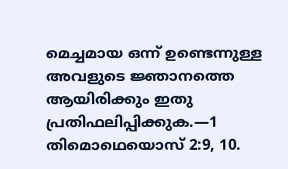മെച്ചമായ ഒന്ന് ഉണ്ടെന്നുള്ള അവളുടെ ജ്ഞാനത്തെ ആയിരിക്കും ഇതു പ്രതിഫലിപ്പിക്കുക.—1 തിമൊഥെയൊസ് 2:9, 10.